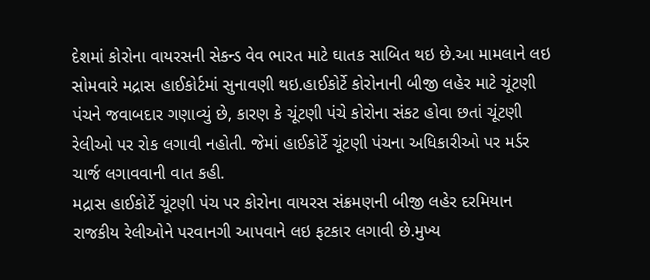દેશમાં કોરોના વાયરસની સેકન્ડ વેવ ભારત માટે ઘાતક સાબિત થઇ છે.આ મામલાને લઇ સોમવારે મદ્રાસ હાઈકોર્ટમાં સુનાવણી થઇ.હાઈકોર્ટે કોરોનાની બીજી લહેર માટે ચૂંટણી પંચને જવાબદાર ગણાવ્યું છે, કારણ કે ચૂંટણી પંચે કોરોના સંકટ હોવા છતાં ચૂંટણી રેલીઓ પર રોક લગાવી નહોતી. જેમાં હાઈકોર્ટે ચૂંટણી પંચના અધિકારીઓ પર મર્ડર ચાર્જ લગાવવાની વાત કહી.
મદ્રાસ હાઈકોર્ટે ચૂંટણી પંચ પર કોરોના વાયરસ સંક્રમણની બીજી લહેર દરમિયાન રાજકીય રેલીઓને પરવાનગી આપવાને લઇ ફટકાર લગાવી છે.મુખ્ય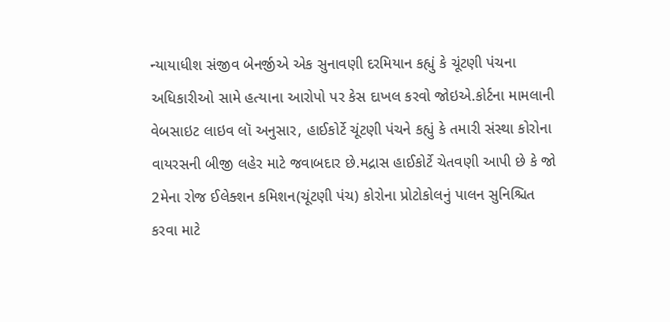ન્યાયાધીશ સંજીવ બેનર્જીએ એક સુનાવણી દરમિયાન કહ્યું કે ચૂંટણી પંચના અધિકારીઓ સામે હત્યાના આરોપો પર કેસ દાખલ કરવો જોઇએ.કોર્ટના મામલાની વેબસાઇટ લાઇવ લૉ અનુસાર, હાઈકોર્ટે ચૂંટણી પંચને કહ્યું કે તમારી સંસ્થા કોરોના વાયરસની બીજી લહેર માટે જવાબદાર છે.મદ્રાસ હાઈકોર્ટે ચેતવણી આપી છે કે જો 2મેના રોજ ઈલેક્શન કમિશન(ચૂંટણી પંચ) કોરોના પ્રોટોકોલનું પાલન સુનિશ્ચિત કરવા માટે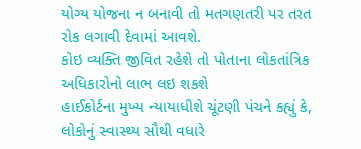યોગ્ય યોજના ન બનાવી તો મતગણતરી પર તરત રોક લગાવી દેવામાં આવશે.
કોઇ વ્યક્તિ જીવિત રહેશે તો પોતાના લોકતાંત્રિક અધિકારોનો લાભ લઇ શકશે
હાઈકોર્ટના મુખ્ય ન્યાયાધીશે ચૂંટણી પંચને કહ્યું કે, લોકોનું સ્વાસ્થ્ય સૌથી વધારે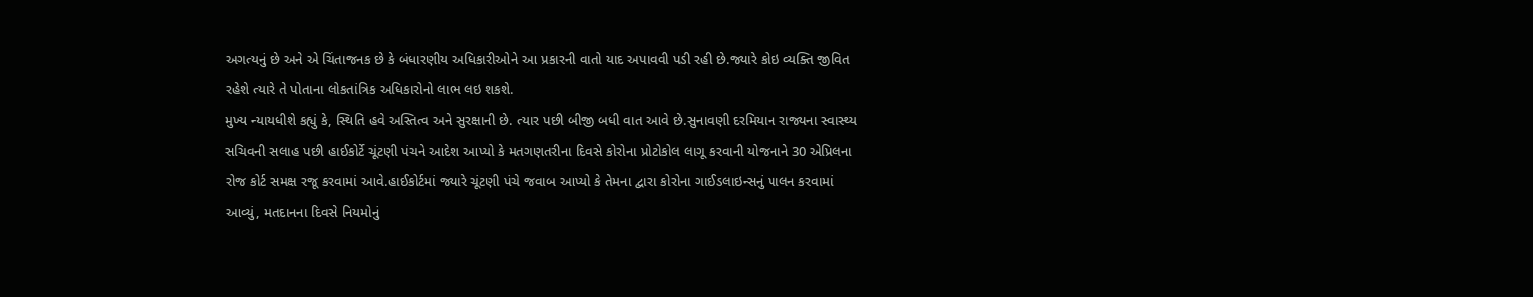અગત્યનું છે અને એ ચિંતાજનક છે કે બંધારણીય અધિકારીઓને આ પ્રકારની વાતો યાદ અપાવવી પડી રહી છે.જ્યારે કોઇ વ્યક્તિ જીવિત રહેશે ત્યારે તે પોતાના લોકતાંત્રિક અધિકારોનો લાભ લઇ શકશે.
મુખ્ય ન્યાયધીશે કહ્યું કે, સ્થિતિ હવે અસ્તિત્વ અને સુરક્ષાની છે. ત્યાર પછી બીજી બધી વાત આવે છે.સુનાવણી દરમિયાન રાજ્યના સ્વાસ્થ્ય સચિવની સલાહ પછી હાઈકોર્ટે ચૂંટણી પંચને આદેશ આપ્યો કે મતગણતરીના દિવસે કોરોના પ્રોટોકોલ લાગૂ કરવાની યોજનાને 30 એપ્રિલના રોજ કોર્ટ સમક્ષ રજૂ કરવામાં આવે.હાઈકોર્ટમાં જ્યારે ચૂંટણી પંચે જવાબ આપ્યો કે તેમના દ્વારા કોરોના ગાઈડલાઇન્સનું પાલન કરવામાં આવ્યું, મતદાનના દિવસે નિયમોનું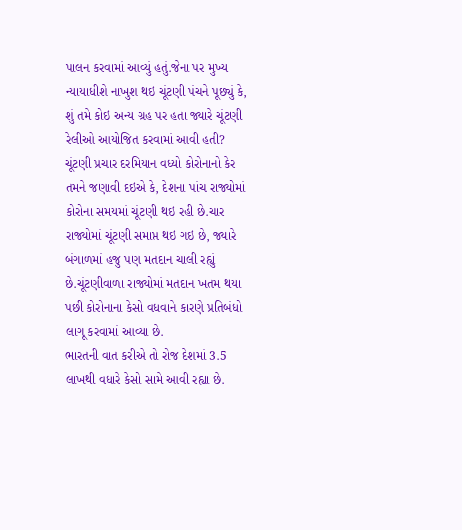પાલન કરવામાં આવ્યું હતું.જેના પર મુખ્ય ન્યાયાધીશે નાખુશ થઇ ચૂંટણી પંચને પૂછ્યું કે, શું તમે કોઇ અન્ય ગ્રહ પર હતા જ્યારે ચૂંટણી રેલીઓ આયોજિત કરવામાં આવી હતી?
ચૂંટણી પ્રચાર દરમિયાન વધ્યો કોરોનાનો કેર
તમને જણાવી દઇએ કે, દેશના પાંચ રાજ્યોમાં કોરોના સમયમાં ચૂંટણી થઇ રહી છે.ચાર રાજ્યોમાં ચૂંટણી સમાપ્ત થઇ ગઇ છે, જ્યારે બંગાળમાં હજુ પણ મતદાન ચાલી રહ્યું છે.ચૂંટણીવાળા રાજ્યોમાં મતદાન ખતમ થયા પછી કોરોનાના કેસો વધવાને કારણે પ્રતિબંધો લાગૂ કરવામાં આવ્યા છે.
ભારતની વાત કરીએ તો રોજ દેશમાં 3.5 લાખથી વધારે કેસો સામે આવી રહ્યા છે.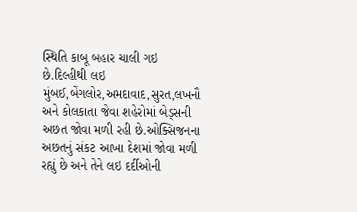સ્થિતિ કાબૂ બહાર ચાલી ગઇ છે.દિલ્હીથી લઇ મુંબઈ,બેંગલોર,અમદાવાદ,સુરત,લખનૌ અને કોલકાતા જેવા શહેરોમાં બેડ્સની અછત જોવા મળી રહી છે.ઓક્સિજનના અછતનું સંકટ આખા દેશમાં જોવા મળી રહ્યું છે અને તેને લઇ દર્દીઓની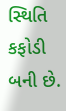સ્થિતિ કફોડી બની છે.